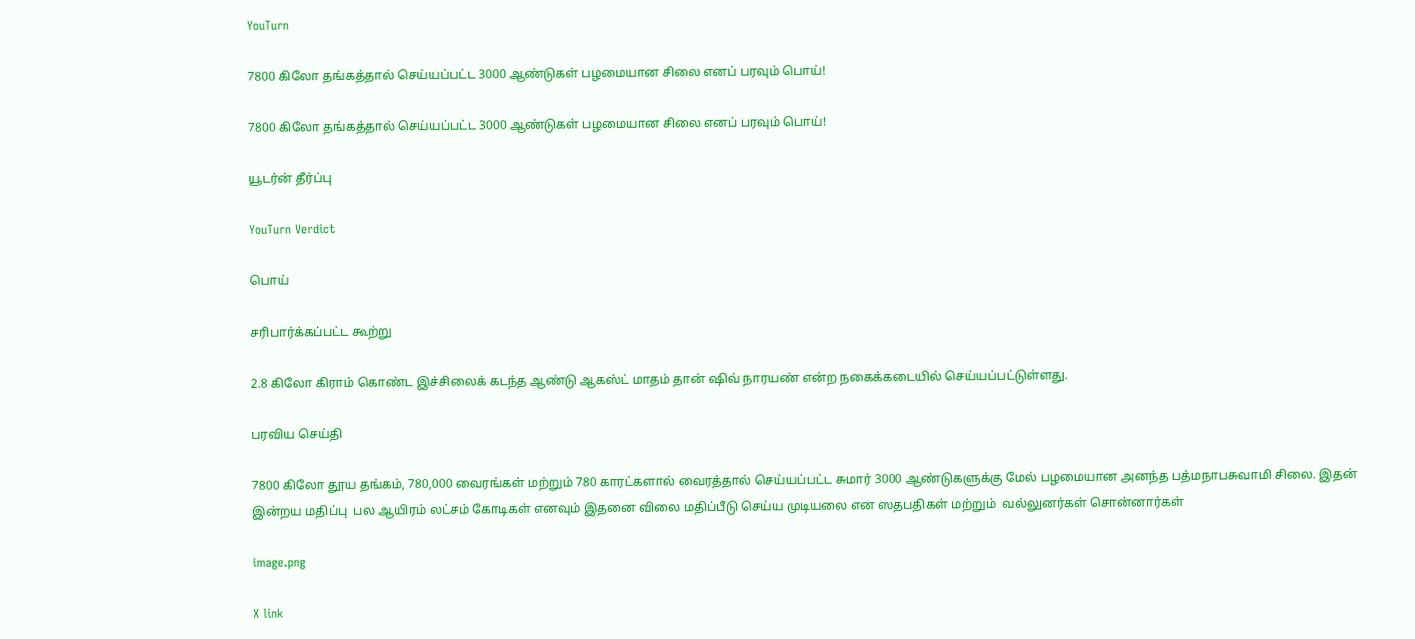YouTurn

7800 கிலோ தங்கத்தால் செய்யப்பட்ட 3000 ஆண்டுகள் பழமையான சிலை எனப் பரவும் பொய்!

7800 கிலோ தங்கத்தால் செய்யப்பட்ட 3000 ஆண்டுகள் பழமையான சிலை எனப் பரவும் பொய்!

யூடர்ன் தீர்ப்பு

YouTurn Verdict

பொய்

சரிபார்க்கப்பட்ட கூற்று

2.8 கிலோ கிராம் கொண்ட இச்சிலைக் கடந்த ஆண்டு ஆகஸ்ட் மாதம் தான் ஷிவ் நாரயண் என்ற நகைக்கடையில் செய்யப்பட்டுள்ளது.

பரவிய செய்தி

7800 கிலோ தூய தங்கம், 780,000 வைரங்கள் மற்றும் 780 காரட்களால் வைரத்தால் செய்யப்பட்ட சுமார் 3000 ஆண்டுகளுக்கு மேல் பழமையான அனந்த பத்மநாபசுவாமி சிலை. இதன் இன்றய மதிப்பு  பல ஆயிரம் லட்சம் கோடிகள் எனவும் இதனை விலை மதிப்பீடு செய்ய முடியலை என ஸதபதிகள் மற்றும்  வல்லுனர்கள் சொன்னார்கள்

image.png

X link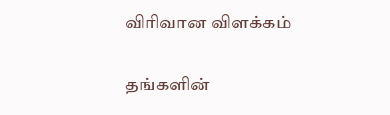விரிவான விளக்கம்

தங்களின்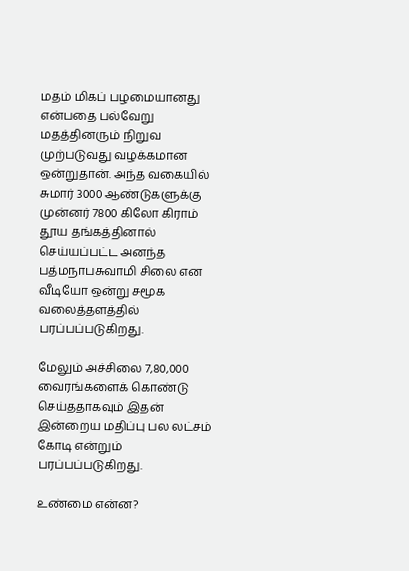மதம் மிகப் பழமையானது என்பதை பல்வேறு மதத்தினரும் நிறுவ முற்படுவது வழக்கமான ஒன்றுதான். அந்த வகையில் சுமார் 3000 ஆண்டுகளுக்கு முன்னர் 7800 கிலோ கிராம் தூய தங்கத்தினால் செய்யப்பட்ட அனந்த பத்மநாபசுவாமி சிலை என வீடியோ ஒன்று சமூக வலைத்தளத்தில் பரப்பப்படுகிறது.

மேலும் அச்சிலை 7,80,000 வைரங்களைக் கொண்டு செய்ததாகவும் இதன் இன்றைய மதிப்பு பல லட்சம் கோடி என்றும் பரப்பப்படுகிறது.

உண்மை என்ன?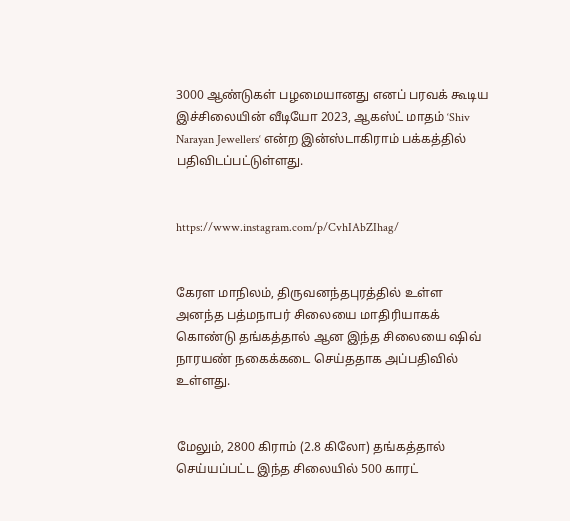3000 ஆண்டுகள் பழமையானது எனப் பரவக் கூடிய இச்சிலையின் வீடியோ 2023, ஆகஸ்ட் மாதம் ‘Shiv Narayan Jewellers‘ என்ற இன்ஸ்டாகிராம் பக்கத்தில் பதிவிடப்பட்டுள்ளது.


https://www.instagram.com/p/CvhIAbZIhag/


கேரள மாநிலம், திருவனந்தபுரத்தில் உள்ள அனந்த பத்மநாபர் சிலையை மாதிரியாகக் கொண்டு தங்கத்தால் ஆன இந்த சிலையை ஷிவ் நாரயண் நகைக்கடை செய்ததாக அப்பதிவில் உள்ளது.


மேலும், 2800 கிராம் (2.8 கிலோ) தங்கத்தால் செய்யப்பட்ட இந்த சிலையில் 500 காரட்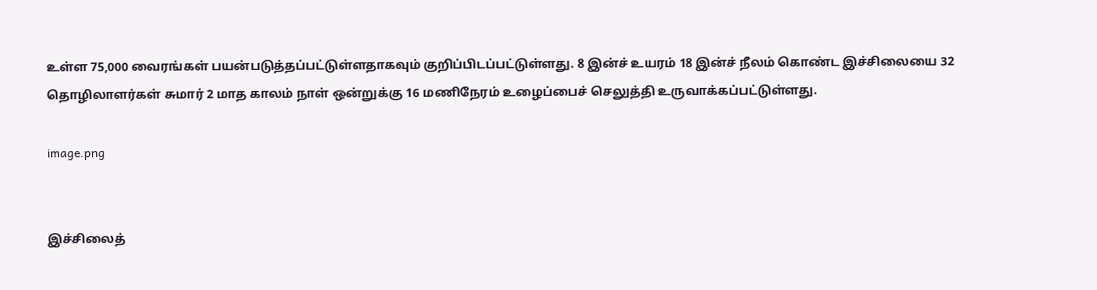உள்ள 75,000 வைரங்கள் பயன்படுத்தப்பட்டுள்ளதாகவும் குறிப்பிடப்பட்டுள்ளது. 8 இன்ச் உயரம் 18 இன்ச் நீலம் கொண்ட இச்சிலையை 32 தொழிலாளர்கள் சுமார் 2 மாத காலம் நாள் ஒன்றுக்கு 16 மணிநேரம் உழைப்பைச் செலுத்தி உருவாக்கப்பட்டுள்ளது.

image.png


இச்சிலைத்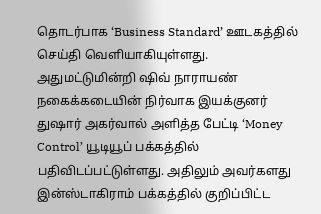தொடர்பாக ‘Business Standard’ ஊடகத்தில் செய்தி வெளியாகியுள்ளது. அதுமட்டுமின்றி ஷிவ் நாராயண் நகைக்கடையின் நிர்வாக இயக்குனர் துஷார் அகர்வால் அளித்த பேட்டி ‘Money Control’ யூடியூப் பக்கத்தில் பதிவிடப்பட்டுள்ளது. அதிலும் அவர்களது இன்ஸ்டாகிராம் பக்கத்தில் குறிப்பிட்ட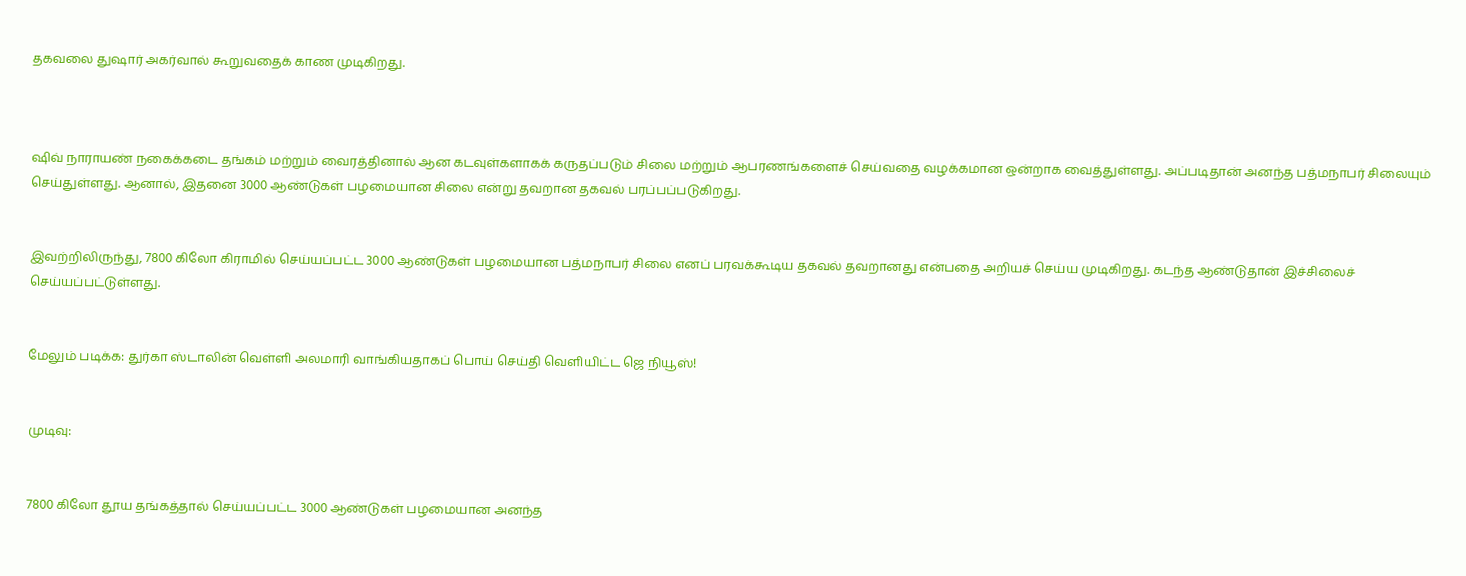தகவலை துஷார் அகர்வால் கூறுவதைக் காண முடிகிறது.



ஷிவ் நாராயண் நகைக்கடை தங்கம் மற்றும் வைரத்தினால் ஆன கடவுள்களாகக் கருதப்படும் சிலை மற்றும் ஆபரணங்களைச் செய்வதை வழக்கமான ஒன்றாக வைத்துள்ளது. அப்படிதான் அனந்த பத்மநாபர் சிலையும் செய்துள்ளது. ஆனால், இதனை 3000 ஆண்டுகள் பழமையான சிலை என்று தவறான தகவல் பரப்பப்படுகிறது.


இவற்றிலிருந்து, 7800 கிலோ கிராமில் செய்யப்பட்ட 3000 ஆண்டுகள் பழமையான பத்மநாபர் சிலை எனப் பரவக்கூடிய தகவல் தவறானது என்பதை அறியச் செய்ய முடிகிறது. கடந்த ஆண்டுதான் இச்சிலைச் செய்யப்பட்டுள்ளது.


மேலும் படிக்க: துர்கா ஸ்டாலின் வெள்ளி அலமாரி வாங்கியதாகப் பொய் செய்தி வெளியிட்ட ஜெ நியூஸ்!


முடிவு:


7800 கிலோ தூய தங்கத்தால் செய்யப்பட்ட 3000 ஆண்டுகள் பழமையான அனந்த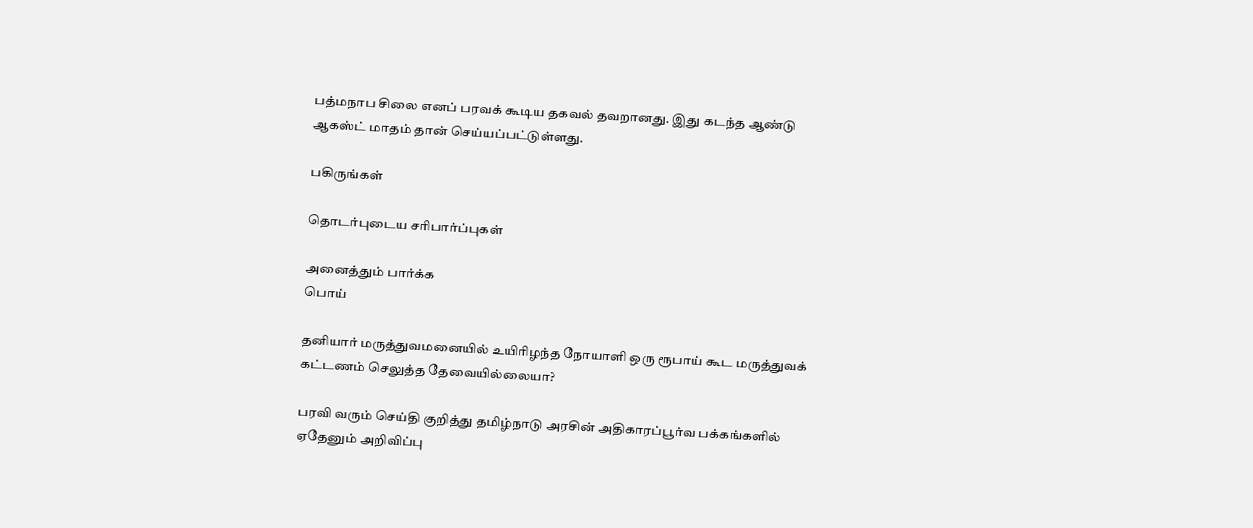பத்மநாப சிலை எனப் பரவக் கூடிய தகவல் தவறானது. இது கடந்த ஆண்டு ஆகஸ்ட் மாதம் தான் செய்யப்பட்டுள்ளது.

பகிருங்கள்

தொடர்புடைய சரிபார்ப்புகள்

அனைத்தும் பார்க்க
பொய்

தனியார் மருத்துவமனையில் உயிரிழந்த நோயாளி ஒரு ரூபாய் கூட மருத்துவக் கட்டணம் செலுத்த தேவையில்லையா?

பரவி வரும் செய்தி குறித்து தமிழ்நாடு அரசின் அதிகாரப்பூர்வ பக்கங்களில் ஏதேனும் அறிவிப்பு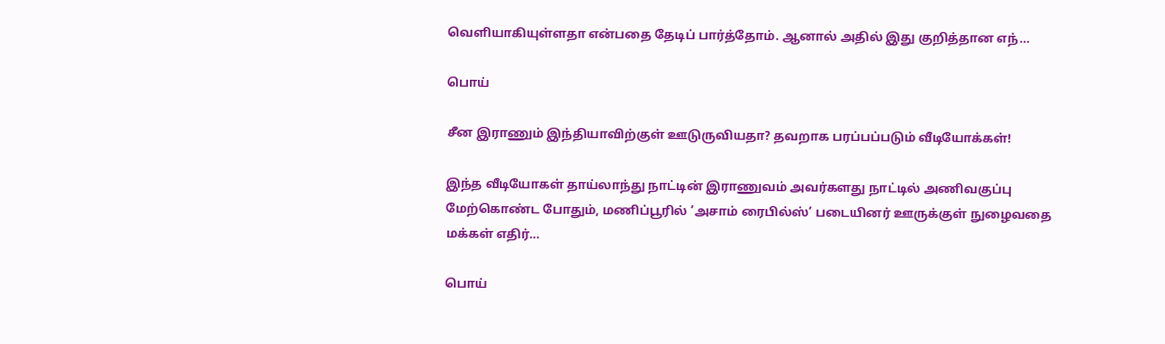வெளியாகியுள்ளதா என்பதை தேடிப் பார்த்தோம். ஆனால் அதில் இது குறித்தான எந்…

பொய்

சீன இராணும் இந்தியாவிற்குள் ஊடுருவியதா? தவறாக பரப்பப்படும் வீடியோக்கள்!

இந்த வீடியோகள் தாய்லாந்து நாட்டின் இராணுவம் அவர்களது நாட்டில் அணிவகுப்பு மேற்கொண்ட போதும், மணிப்பூரில் ’அசாம் ரைபில்ஸ்’ படையினர் ஊருக்குள் நுழைவதை மக்கள் எதிர்…

பொய்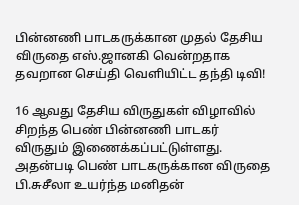பின்னணி பாடகருக்கான முதல் தேசிய விருதை எஸ்.ஜானகி வென்றதாக தவறான செய்தி வெளியிட்ட தந்தி டிவி!

16 ஆவது தேசிய விருதுகள் விழாவில் சிறந்த பெண் பின்னணி பாடகர் விருதும் இணைக்கப்பட்டுள்ளது. அதன்படி பெண் பாடகருக்கான விருதை பி.சுசீலா உயர்ந்த மனிதன்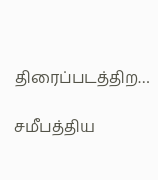திரைப்படத்திற…

சமீபத்திய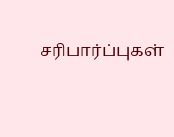சரிபார்ப்புகள்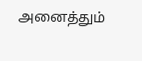அனைத்தும்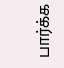பார்க்க